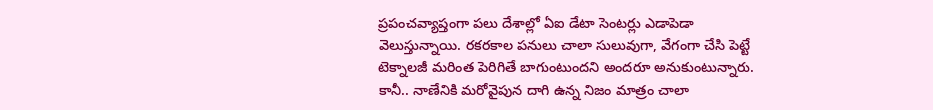ప్రపంచవ్యాప్తంగా పలు దేశాల్లో ఏఐ డేటా సెంటర్లు ఎడాపెడా వెలుస్తున్నాయి. రకరకాల పనులు చాలా సులువుగా, వేగంగా చేసి పెట్టే టెక్నాలజీ మరింత పెరిగితే బాగుంటుందని అందరూ అనుకుంటున్నారు. కానీ.. నాణేనికి మరోవైపున దాగి ఉన్న నిజం మాత్రం చాలా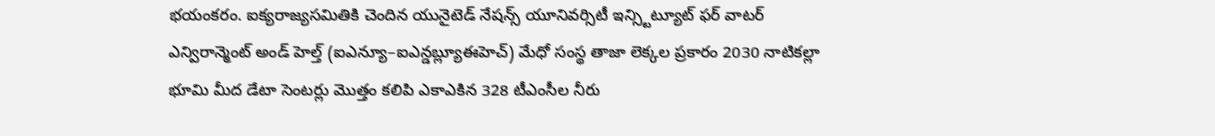భయంకరం. ఐక్యరాజ్యసమితికి చెందిన యునైటెడ్ నేషన్స్ యూనివర్సిటీ ఇన్స్టిట్యూట్ ఫర్ వాటర్ ఎన్విరాన్మెంట్ అండ్ హెల్త్ (ఐఎన్యూ–ఐఎన్డబ్ల్యూఈహెచ్) మేధో సంస్థ తాజా లెక్కల ప్రకారం 2030 నాటికల్లా భూమి మీద డేటా సెంటర్లు మొత్తం కలిపి ఎకాఎకిన 328 టీఎంసీల నీరు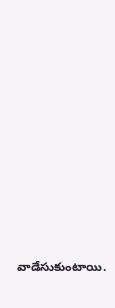వాడేసుకుంటాయి.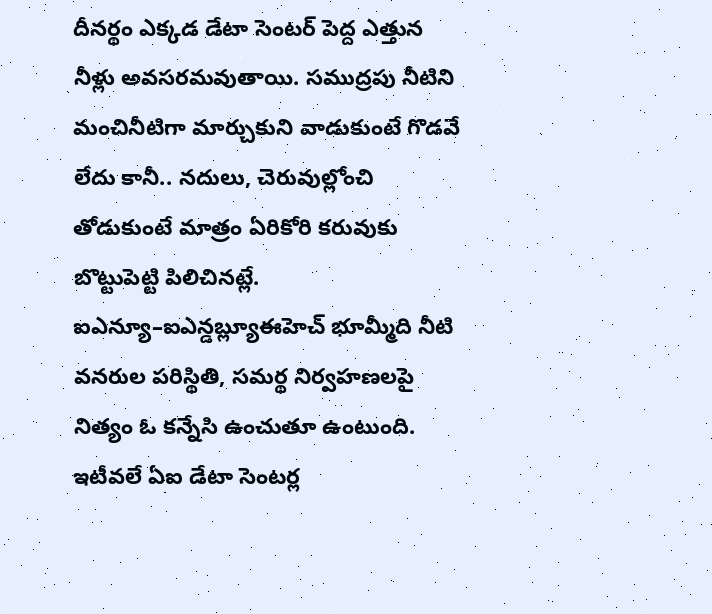దీనర్థం ఎక్కడ డేటా సెంటర్ పెద్ద ఎత్తున నీళ్లు అవసరమవుతాయి. సముద్రపు నీటిని మంచినీటిగా మార్చుకుని వాడుకుంటే గొడవే లేదు కానీ.. నదులు, చెరువుల్లోంచి తోడుకుంటే మాత్రం ఏరికోరి కరువుకు బొట్టుపెట్టి పిలిచినట్లే. ఐఎన్యూ–ఐఎన్డబ్ల్యూఈహెచ్ భూమ్మీది నీటి వనరుల పరిస్థితి, సమర్థ నిర్వహణలపై నిత్యం ఓ కన్నేసి ఉంచుతూ ఉంటుంది. ఇటీవలే ఏఐ డేటా సెంటర్ల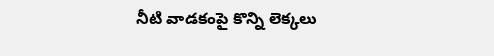నీటి వాడకంపై కొన్ని లెక్కలు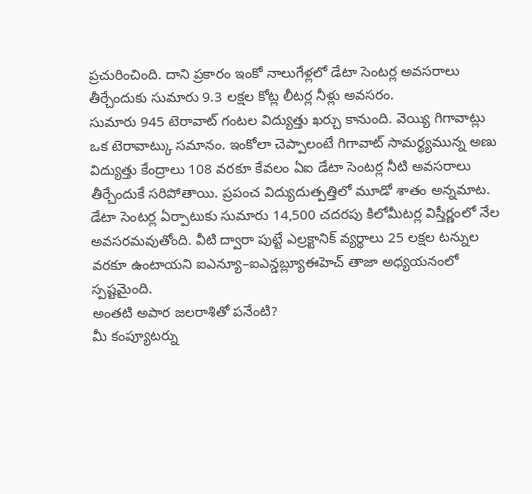ప్రచురించింది. దాని ప్రకారం ఇంకో నాలుగేళ్లలో డేటా సెంటర్ల అవసరాలు తీర్చేందుకు సుమారు 9.3 లక్షల కోట్ల లీటర్ల నీళ్లు అవసరం.
సుమారు 945 టెరావాట్ గంటల విద్యుత్తు ఖర్చు కానుంది. వెయ్యి గిగావాట్లు ఒక టెరావాట్కు సమానం. ఇంకోలా చెప్పాలంటే గిగావాట్ సామర్థ్యమున్న అణు విద్యుత్తు కేంద్రాలు 108 వరకూ కేవలం ఏఐ డేటా సెంటర్ల నీటి అవసరాలు తీర్చేందుకే సరిపోతాయి. ప్రపంచ విద్యుదుత్పత్తిలో మూడో శాతం అన్నమాట. డేటా సెంటర్ల ఏర్పాటుకు సుమారు 14,500 చదరపు కిలోమీటర్ల విస్తీర్ణంలో నేల అవసరమవుతోంది. వీటి ద్వారా పుట్టే ఎల్రక్టానిక్ వ్యర్థాలు 25 లక్షల టన్నుల వరకూ ఉంటాయని ఐఎన్యూ–ఐఎన్డబ్ల్యూఈహెచ్ తాజా అధ్యయనంలో స్పష్టమైంది.
అంతటి అపార జలరాశితో పనేంటి?
మీ కంప్యూటర్ను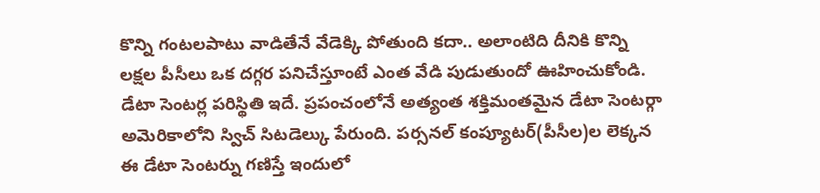కొన్ని గంటలపాటు వాడితేనే వేడెక్కి పోతుంది కదా.. అలాంటిది దీనికి కొన్ని లక్షల పీసీలు ఒక దగ్గర పనిచేస్తూంటే ఎంత వేడి పుడుతుందో ఊహించుకోండి. డేటా సెంటర్ల పరిస్థితి ఇదే. ప్రపంచంలోనే అత్యంత శక్తిమంతమైన డేటా సెంటర్గా అమెరికాలోని స్విచ్ సిటడెల్కు పేరుంది. పర్సనల్ కంప్యూటర్(పీసీల)ల లెక్కన ఈ డేటా సెంటర్ను గణిస్తే ఇందులో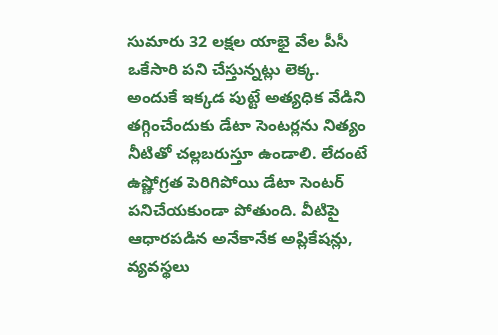సుమారు 32 లక్షల యాభై వేల పీసీ ఒకేసారి పని చేస్తున్నట్లు లెక్క.
అందుకే ఇక్కడ పుట్టే అత్యధిక వేడిని తగ్గించేందుకు డేటా సెంటర్లను నిత్యం నీటితో చల్లబరుస్తూ ఉండాలి. లేదంటే ఉష్ణోగ్రత పెరిగిపోయి డేటా సెంటర్ పనిచేయకుండా పోతుంది. వీటిపై ఆధారపడిన అనేకానేక అప్లికేషన్లు, వ్యవస్థలు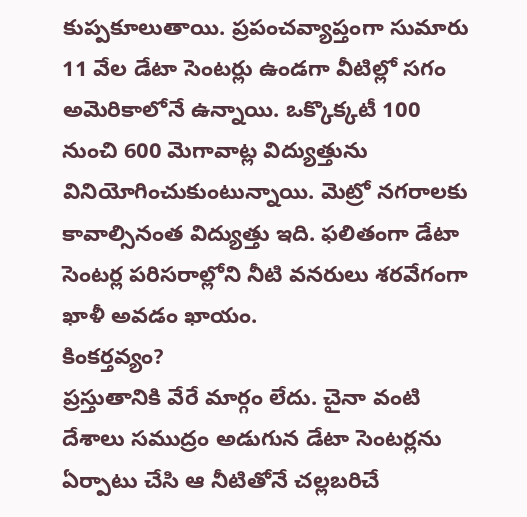కుప్పకూలుతాయి. ప్రపంచవ్యాప్తంగా సుమారు 11 వేల డేటా సెంటర్లు ఉండగా వీటిల్లో సగం అమెరికాలోనే ఉన్నాయి. ఒక్కొక్కటీ 100 నుంచి 600 మెగావాట్ల విద్యుత్తును వినియోగించుకుంటున్నాయి. మెట్రో నగరాలకు కావాల్సినంత విద్యుత్తు ఇది. ఫలితంగా డేటా సెంటర్ల పరిసరాల్లోని నీటి వనరులు శరవేగంగా ఖాళీ అవడం ఖాయం.
కింకర్తవ్యం?
ప్రస్తుతానికి వేరే మార్గం లేదు. చైనా వంటి దేశాలు సముద్రం అడుగున డేటా సెంటర్లను ఏర్పాటు చేసి ఆ నీటితోనే చల్లబరిచే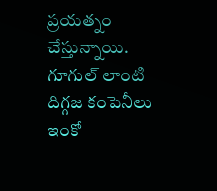ప్రయత్నం చేస్తున్నాయి. గూగుల్ లాంటి దిగ్గజ కంపెనీలు ఇంకో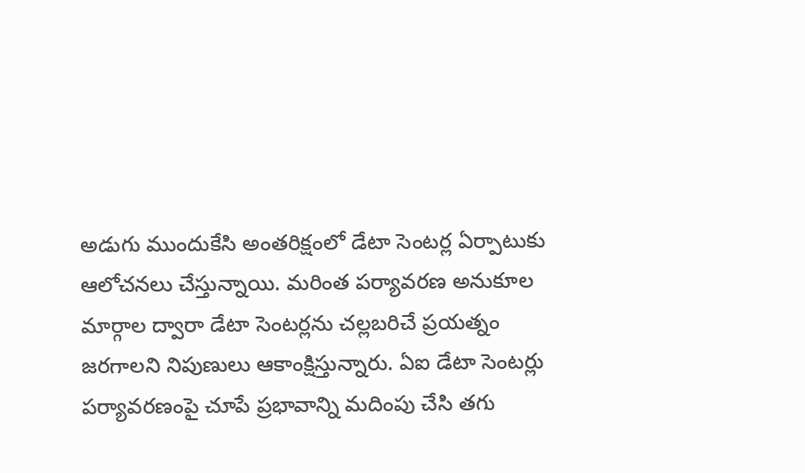అడుగు ముందుకేసి అంతరిక్షంలో డేటా సెంటర్ల ఏర్పాటుకు ఆలోచనలు చేస్తున్నాయి. మరింత పర్యావరణ అనుకూల మార్గాల ద్వారా డేటా సెంటర్లను చల్లబరిచే ప్రయత్నం జరగాలని నిపుణులు ఆకాంక్షిస్తున్నారు. ఏఐ డేటా సెంటర్లు పర్యావరణంపై చూపే ప్రభావాన్ని మదింపు చేసి తగు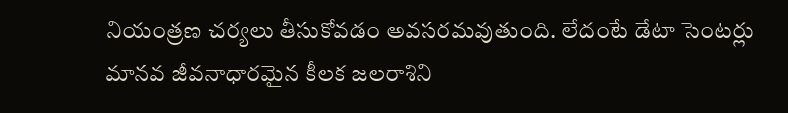నియంత్రణ చర్యలు తీసుకోవడం అవసరమవుతుంది. లేదంటే డేటా సెంటర్లు మానవ జీవనాధారమైన కీలక జలరాశిని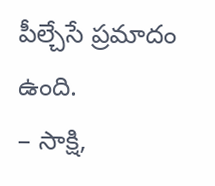పీల్చేసే ప్రమాదం ఉంది.
– సాక్షి,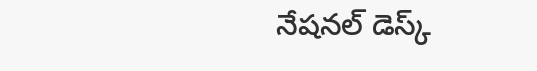నేషనల్ డెస్క్